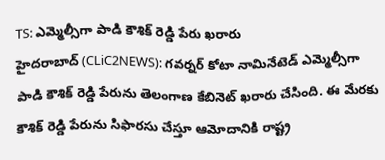TS: ఎమ్మెల్సీగా పాడి కౌశిక్ రెడ్డి పేరు ఖరారు
హైదరాబాద్ (CLiC2NEWS): గవర్నర్ కోటా నామినేటెడ్ ఎమ్మెల్సీగా పాడి కౌశిక్ రెడ్డి పేరును తెలంగాణ కేబినెట్ ఖరారు చేసింది. ఈ మేరకు కౌశిక్ రెడ్డి పేరును సిఫారసు చేస్తూ ఆమోదానికి రాష్ట్ర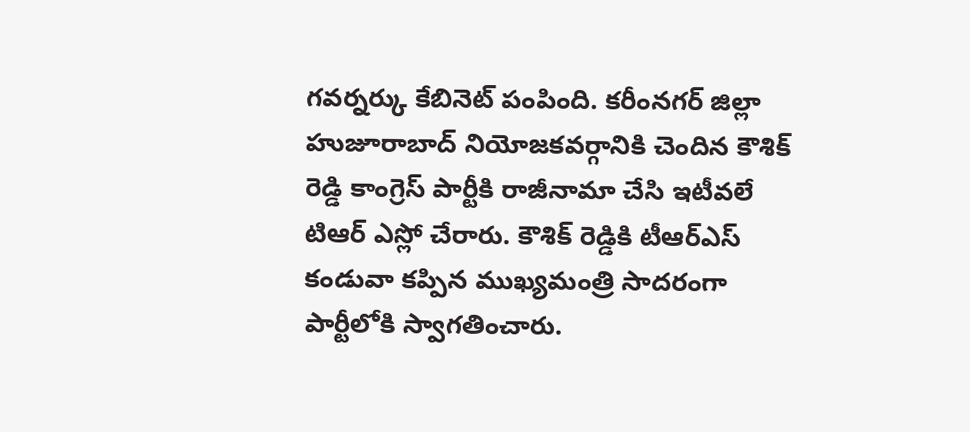గవర్నర్కు కేబినెట్ పంపింది. కరీంనగర్ జిల్లా హుజూరాబాద్ నియోజకవర్గానికి చెందిన కౌశిక్ రెడ్డి కాంగ్రెస్ పార్టీకి రాజీనామా చేసి ఇటీవలే టిఆర్ ఎస్లో చేరారు. కౌశిక్ రెడ్డికి టీఆర్ఎస్ కండువా కప్పిన ముఖ్యమంత్రి సాదరంగా పార్టీలోకి స్వాగతించారు.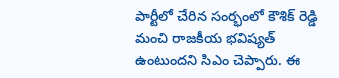పార్టీలో చేరిన సంర్భంలో కౌశిక్ రెడ్డి మంచి రాజకీయ భవిష్యత్ ఉంటుందని సిఎం చెప్పారు. ఈ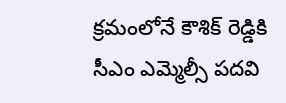క్రమంలోనే కౌశిక్ రెడ్డికి సీఎం ఎమ్మెల్సీ పదవి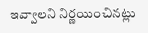ఇవ్వాలని నిర్ణయించినట్లు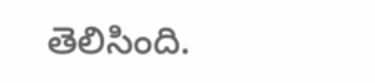తెలిసింది.